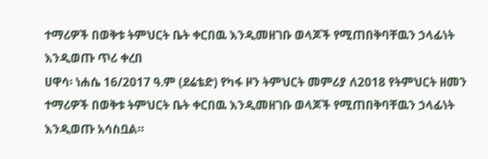ተማሪዎች በወቅቱ ትምህርት ቤት ቀርበዉ እንዲመዘገቡ ወላጆች የሚጠበቅባቸዉን ኃላፊነት እንዲወጡ ጥሪ ቀረበ
ሀዋሳ፡ ነሐሴ 16/2017 ዓ.ም (ደሬቴድ) የካፋ ዞን ትምህርት መምሪያ ለ2018 የትምህርት ዘመን ተማሪዎች በወቅቱ ትምህርት ቤት ቀርበዉ እንዲመዘገቡ ወላጆች የሚጠበቅባቸዉን ኃላፊነት እንዲወጡ አሳስቧል።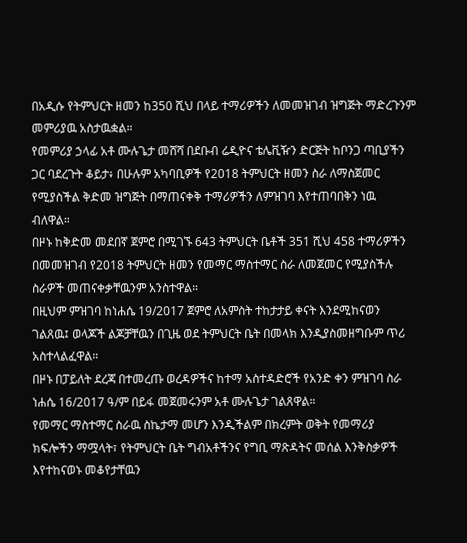በአዲሱ የትምህርት ዘመን ከ350 ሺህ በላይ ተማሪዎችን ለመመዝገብ ዝግጅት ማድረጉንም መምሪያዉ አስታዉቋል።
የመምሪያ ኃላፊ አቶ ሙሉጌታ መሸሻ በደቡብ ሬዲዮና ቴሌቪዥን ድርጅት ከቦንጋ ጣቢያችን ጋር ባደረጉት ቆይታ፥ በሁሉም አካባቢዎች የ2018 ትምህርት ዘመን ስራ ለማስጀመር የሚያስችል ቅድመ ዝግጅት በማጠናቀቅ ተማሪዎችን ለምዝገባ እየተጠባበቅን ነዉ ብለዋል።
በዞኑ ከቅድመ መደበኛ ጀምሮ በሚገኙ 643 ትምህርት ቤቶች 351 ሺህ 458 ተማሪዎችን በመመዝገብ የ2018 ትምህርት ዘመን የመማር ማስተማር ስራ ለመጀመር የሚያስችሉ ስራዎች መጠናቀቃቸዉንም አንስተዋል።
በዚህም ምዝገባ ከነሐሴ 19/2017 ጀምሮ ለአምስት ተከታታይ ቀናት እንደሚከናወን ገልጸዉ፤ ወላጆች ልጆቻቸዉን በጊዜ ወደ ትምህርት ቤት በመላክ እንዲያስመዘግቡም ጥሪ አስተላልፈዋል።
በዞኑ በፓይለት ደረጃ በተመረጡ ወረዳዎችና ከተማ አስተዳድሮች የአንድ ቀን ምዝገባ ስራ ነሐሴ 16/2017 ዓ/ም በይፋ መጀመሩንም አቶ ሙሉጌታ ገልጸዋል።
የመማር ማስተማር ስራዉ ስኬታማ መሆን እንዲችልም በክረምት ወቅት የመማሪያ ክፍሎችን ማሟላት፣ የትምህርት ቤት ግብአቶችንና የግቢ ማጽዳትና መሰል እንቅስቃዎች እየተከናወኑ መቆየታቸዉን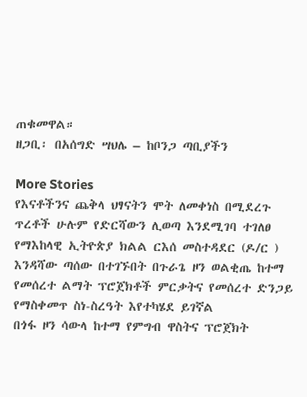ጠቁመዋል።
ዘጋቢ፡ በአሰግድ ሣህሌ – ከቦንጋ ጣቢያችን

More Stories
የእናቶችንና ጨቅላ ህፃናትን ሞት ለመቀነስ በሚደረጉ ጥረቶች ሁሉም የድርሻውን ሊወጣ እንደሚገባ ተገለፀ
የማእከላዊ ኢትዮጵያ ክልል ርእሰ መስተዳደር (ዶ/ር ) እንዳሻው ጣሰው በተገኙበት በጉራጌ ዞን ወልቂጤ ከተማ የመሰረተ ልማት ፕሮጀክቶች ምርቃትና የመሰረተ ድንጋይ የማስቀመጥ ስነ-ስረዓት እየተካሄደ ይገኛል
በጎፋ ዞን ሳውላ ከተማ የምግብ ዋስትና ፕሮጀክት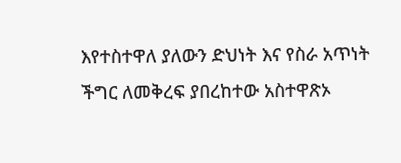እየተስተዋለ ያለውን ድህነት እና የስራ አጥነት ችግር ለመቅረፍ ያበረከተው አስተዋጽኦ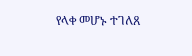የላቀ መሆኑ ተገለጸ